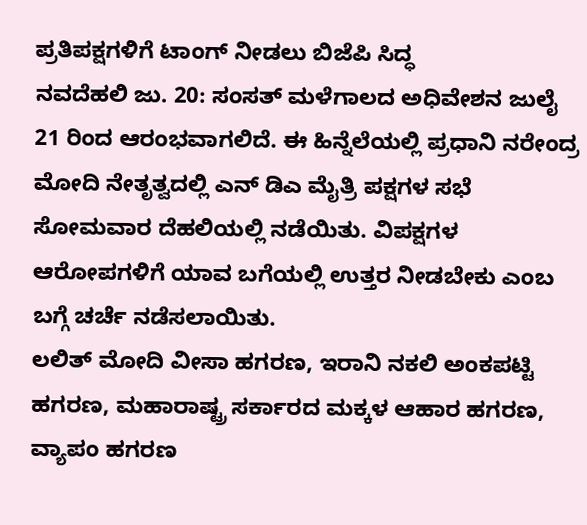ಪ್ರತಿಪಕ್ಷಗಳಿಗೆ ಟಾಂಗ್ ನೀಡಲು ಬಿಜೆಪಿ ಸಿದ್ಧ
ನವದೆಹಲಿ ಜು. 20: ಸಂಸತ್ ಮಳೆಗಾಲದ ಅಧಿವೇಶನ ಜುಲೈ 21 ರಿಂದ ಆರಂಭವಾಗಲಿದೆ. ಈ ಹಿನ್ನೆಲೆಯಲ್ಲಿ ಪ್ರಧಾನಿ ನರೇಂದ್ರ ಮೋದಿ ನೇತೃತ್ವದಲ್ಲಿ ಎನ್ ಡಿಎ ಮೈತ್ರಿ ಪಕ್ಷಗಳ ಸಭೆ ಸೋಮವಾರ ದೆಹಲಿಯಲ್ಲಿ ನಡೆಯಿತು. ವಿಪಕ್ಷಗಳ ಆರೋಪಗಳಿಗೆ ಯಾವ ಬಗೆಯಲ್ಲಿ ಉತ್ತರ ನೀಡಬೇಕು ಎಂಬ ಬಗ್ಗೆ ಚರ್ಚೆ ನಡೆಸಲಾಯಿತು.
ಲಲಿತ್ ಮೋದಿ ವೀಸಾ ಹಗರಣ, ಇರಾನಿ ನಕಲಿ ಅಂಕಪಟ್ಟಿ ಹಗರಣ, ಮಹಾರಾಷ್ಟ್ರ ಸರ್ಕಾರದ ಮಕ್ಕಳ ಆಹಾರ ಹಗರಣ, ವ್ಯಾಪಂ ಹಗರಣ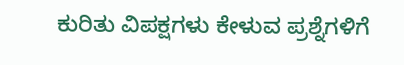ಕುರಿತು ವಿಪಕ್ಷಗಳು ಕೇಳುವ ಪ್ರಶ್ನೆಗಳಿಗೆ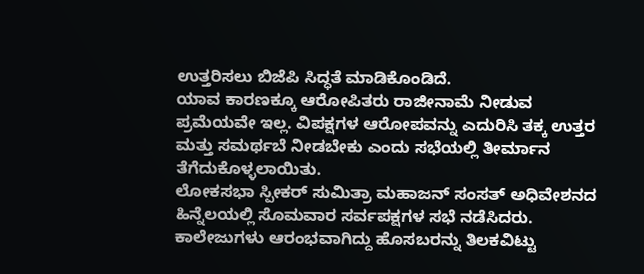ಉತ್ತರಿಸಲು ಬಿಜೆಪಿ ಸಿದ್ಧತೆ ಮಾಡಿಕೊಂಡಿದೆ.
ಯಾವ ಕಾರಣಕ್ಕೂ ಆರೋಪಿತರು ರಾಜೀನಾಮೆ ನೀಡುವ ಪ್ರಮೆಯವೇ ಇಲ್ಲ. ವಿಪಕ್ಷಗಳ ಆರೋಪವನ್ನು ಎದುರಿಸಿ ತಕ್ಕ ಉತ್ತರ ಮತ್ತು ಸಮರ್ಥಬೆ ನೀಡಬೇಕು ಎಂದು ಸಭೆಯಲ್ಲಿ ತೀರ್ಮಾನ ತೆಗೆದುಕೊಳ್ಳಲಾಯಿತು.
ಲೋಕಸಭಾ ಸ್ಪೀಕರ್ ಸುಮಿತ್ರಾ ಮಹಾಜನ್ ಸಂಸತ್ ಅಧಿವೇಶನದ ಹಿನ್ನೆಲಯಲ್ಲಿ ಸೊಮವಾರ ಸರ್ವಪಕ್ಷಗಳ ಸಭೆ ನಡೆಸಿದರು. ಕಾಲೇಜುಗಳು ಆರಂಭವಾಗಿದ್ದು ಹೊಸಬರನ್ನು ತಿಲಕವಿಟ್ಟು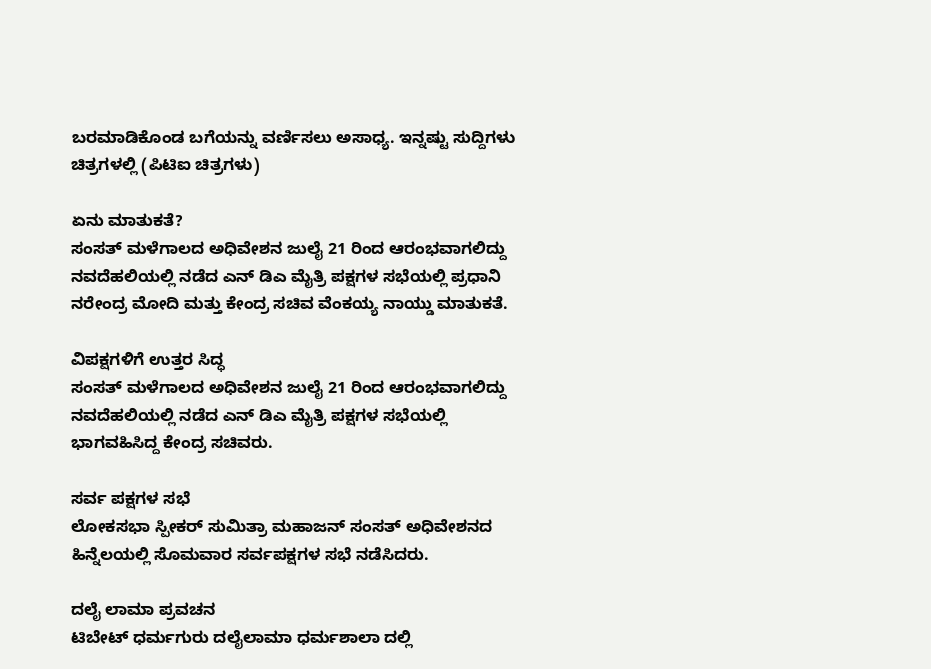ಬರಮಾಡಿಕೊಂಡ ಬಗೆಯನ್ನು ವರ್ಣಿಸಲು ಅಸಾಧ್ಯ. ಇನ್ನಷ್ಟು ಸುದ್ದಿಗಳು ಚಿತ್ರಗಳಲ್ಲಿ (ಪಿಟಿಐ ಚಿತ್ರಗಳು)

ಏನು ಮಾತುಕತೆ?
ಸಂಸತ್ ಮಳೆಗಾಲದ ಅಧಿವೇಶನ ಜುಲೈ 21 ರಿಂದ ಆರಂಭವಾಗಲಿದ್ದು ನವದೆಹಲಿಯಲ್ಲಿ ನಡೆದ ಎನ್ ಡಿಎ ಮೈತ್ರಿ ಪಕ್ಷಗಳ ಸಭೆಯಲ್ಲಿ ಪ್ರಧಾನಿ ನರೇಂದ್ರ ಮೋದಿ ಮತ್ತು ಕೇಂದ್ರ ಸಚಿವ ವೆಂಕಯ್ಯ ನಾಯ್ಡು ಮಾತುಕತೆ.

ವಿಪಕ್ಷಗಳಿಗೆ ಉತ್ತರ ಸಿದ್ಧ
ಸಂಸತ್ ಮಳೆಗಾಲದ ಅಧಿವೇಶನ ಜುಲೈ 21 ರಿಂದ ಆರಂಭವಾಗಲಿದ್ದು ನವದೆಹಲಿಯಲ್ಲಿ ನಡೆದ ಎನ್ ಡಿಎ ಮೈತ್ರಿ ಪಕ್ಷಗಳ ಸಭೆಯಲ್ಲಿ ಭಾಗವಹಿಸಿದ್ದ ಕೇಂದ್ರ ಸಚಿವರು.

ಸರ್ವ ಪಕ್ಷಗಳ ಸಭೆ
ಲೋಕಸಭಾ ಸ್ಪೀಕರ್ ಸುಮಿತ್ರಾ ಮಹಾಜನ್ ಸಂಸತ್ ಅಧಿವೇಶನದ ಹಿನ್ನೆಲಯಲ್ಲಿ ಸೊಮವಾರ ಸರ್ವಪಕ್ಷಗಳ ಸಭೆ ನಡೆಸಿದರು.

ದಲೈ ಲಾಮಾ ಪ್ರವಚನ
ಟಿಬೇಟ್ ಧರ್ಮಗುರು ದಲೈಲಾಮಾ ಧರ್ಮಶಾಲಾ ದಲ್ಲಿ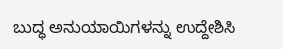ಬುದ್ಧ ಅನುಯಾಯಿಗಳನ್ನು ಉದ್ದೇಶಿಸಿ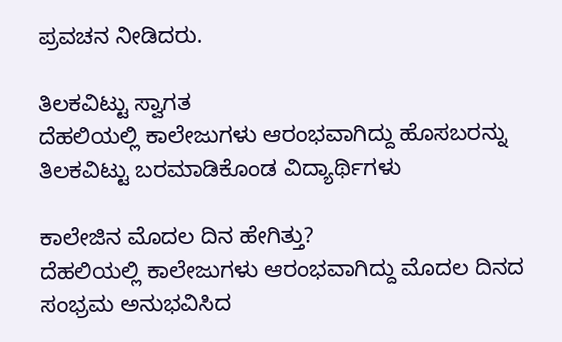ಪ್ರವಚನ ನೀಡಿದರು.

ತಿಲಕವಿಟ್ಟು ಸ್ವಾಗತ
ದೆಹಲಿಯಲ್ಲಿ ಕಾಲೇಜುಗಳು ಆರಂಭವಾಗಿದ್ದು ಹೊಸಬರನ್ನು ತಿಲಕವಿಟ್ಟು ಬರಮಾಡಿಕೊಂಡ ವಿದ್ಯಾರ್ಥಿಗಳು

ಕಾಲೇಜಿನ ಮೊದಲ ದಿನ ಹೇಗಿತ್ತು?
ದೆಹಲಿಯಲ್ಲಿ ಕಾಲೇಜುಗಳು ಆರಂಭವಾಗಿದ್ದು ಮೊದಲ ದಿನದ ಸಂಭ್ರಮ ಅನುಭವಿಸಿದ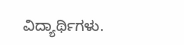ವಿದ್ಯಾರ್ಥಿಗಳು.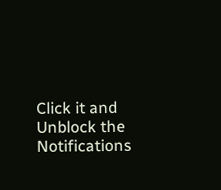Click it and Unblock the Notifications